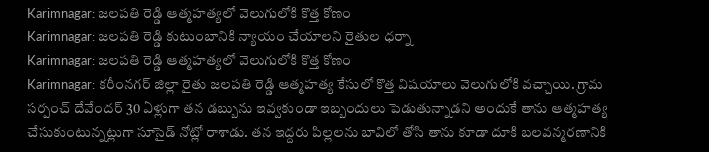Karimnagar: జలపతి రెడ్డి ఆత్మహత్యలో వెలుగులోకి కొత్త కోణం
Karimnagar: జలపతి రెడ్డి కుటుంబానికి న్యాయం చేయాలని రైతుల ధర్నా
Karimnagar: జలపతి రెడ్డి ఆత్మహత్యలో వెలుగులోకి కొత్త కోణం
Karimnagar: కరీంనగర్ జిల్లా రైతు జలపతి రెడ్డి ఆత్మహత్య కేసులో కొత్త విషయాలు వెలుగులోకి వచ్చాయి. గ్రామ సర్పంచ్ దేవేందర్ 30 ఏళ్లుగా తన డబ్బును ఇవ్వకుండా ఇబ్బందులు పెడుతున్నాడని అందుకే తాను ఆత్మహత్య చేసుకుంటున్నట్లుగా సూసైడ్ నోట్లో రాశాడు. తన ఇద్దరు పిల్లలను బావిలో తోసి తాను కూడా దూకి బలవన్మరణానికి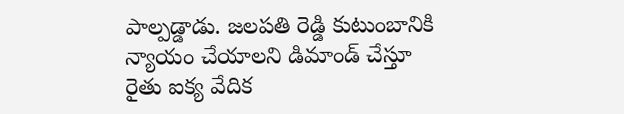పాల్పడ్డాడు. జలపతి రెడ్డి కుటుంబానికి న్యాయం చేయాలని డిమాండ్ చేస్తూ రైతు ఐక్య వేదిక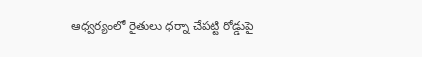ఆధ్వర్యంలో రైతులు ధర్నా చేపట్టి రోడ్డుపై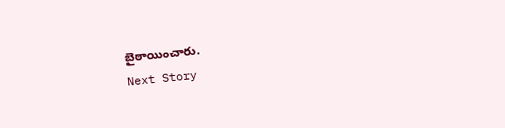బైఠాయించారు.
Next Story